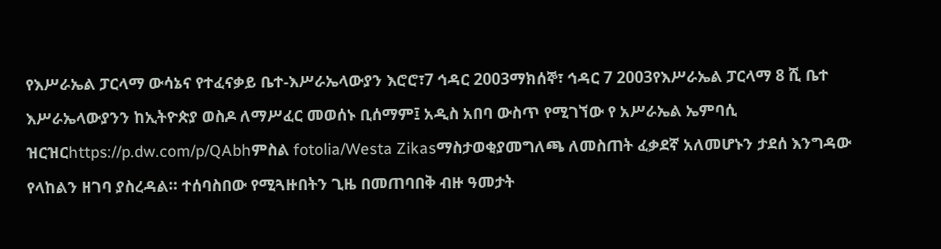የእሥራኤል ፓርላማ ውሳኔና የተፈናቃይ ቤተ-እሥራኤላውያን እሮሮ፣7 ኅዳር 2003ማክሰኞ፣ ኅዳር 7 2003የእሥራኤል ፓርላማ 8 ሺ ቤተ እሥራኤላውያንን ከኢትዮጵያ ወስዶ ለማሥፈር መወሰኑ ቢሰማም፤ አዲስ አበባ ውስጥ የሚገኘው የ አሥራኤል ኤምባሲ ዝርዝርhttps://p.dw.com/p/QAbhምስል fotolia/Westa Zikasማስታወቂያመግለጫ ለመስጠት ፈቃደኛ አለመሆኑን ታደሰ እንግዳው የላከልን ዘገባ ያስረዳል። ተሰባስበው የሚጓዙበትን ጊዜ በመጠባበቅ ብዙ ዓመታት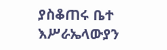ያስቆጠሩ ቤተ እሥራኤላውያን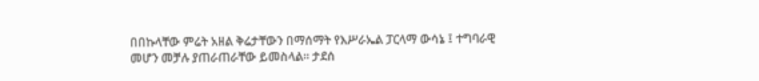በበኩላቸው ምሬት አዘል ቅሬታቸውን በማሰማት የእሥራኤል ፓርላማ ውሳኔ ፤ ተግባራዊ መሆን መቻሉ ያጠራጠራቸው ይመስላል። ታደሰ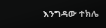እንግዳው ተክሌ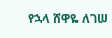የኋላ ሸዋዬ ለገሠ